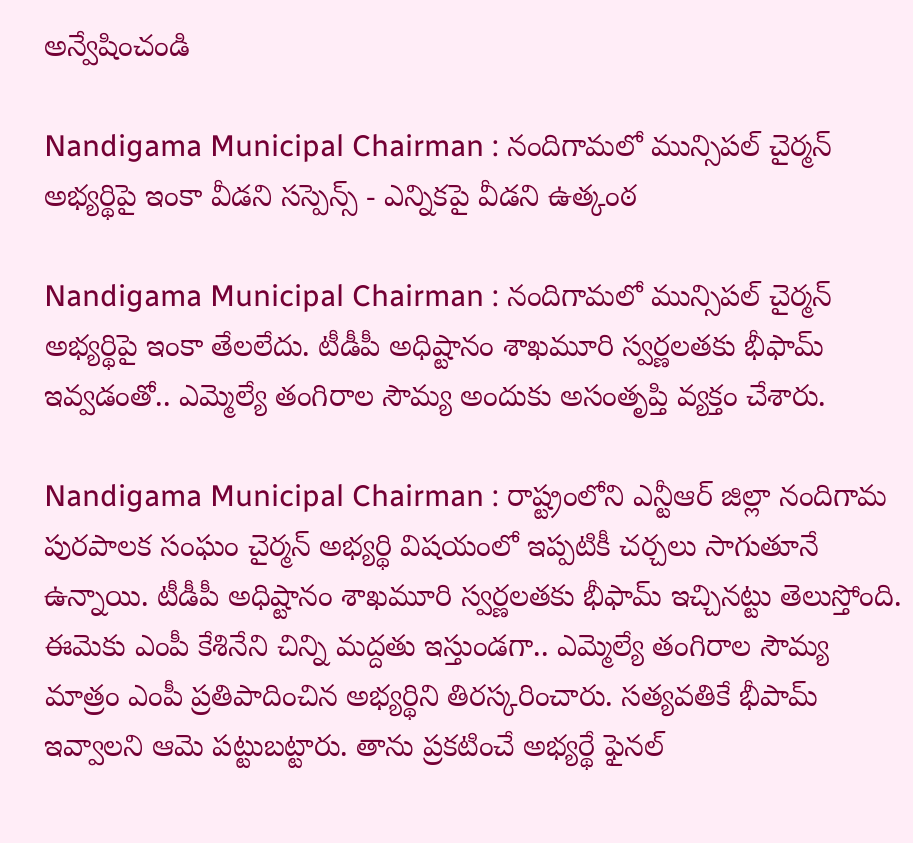అన్వేషించండి

Nandigama Municipal Chairman : నందిగామలో మున్సిపల్‌ చైర్మన్‌ అభ్యర్థిపై ఇంకా వీడని సస్పెన్స్ - ఎన్నికపై వీడని ఉత్కంఠ

Nandigama Municipal Chairman : నందిగామలో మున్సిపల్‌ చైర్మన్‌ అభ్యర్థిపై ఇంకా తేలలేదు. టీడీపీ అధిష్టానం శాఖమూరి స్వర్ణలతకు భీఫామ్ ఇవ్వడంతో.. ఎమ్మెల్యే తంగిరాల సౌమ్య అందుకు అసంతృప్తి వ్యక్తం చేశారు.

Nandigama Municipal Chairman : రాష్ట్రంలోని ఎన్టీఆర్ జిల్లా నందిగామ పురపాలక సంఘం చైర్మన్ అభ్యర్థి విషయంలో ఇప్పటికీ చర్చలు సాగుతూనే ఉన్నాయి. టీడీపీ అధిష్టానం శాఖమూరి స్వర్ణలతకు భీఫామ్ ఇచ్చినట్టు తెలుస్తోంది. ఈమెకు ఎంపీ కేశినేని చిన్ని మద్దతు ఇస్తుండగా.. ఎమ్మెల్యే తంగిరాల సౌమ్య మాత్రం ఎంపీ ప్రతిపాదించిన అభ్యర్థిని తిరస్కరించారు. సత్యవతికే భీపామ్ ఇవ్వాలని ఆమె పట్టుబట్టారు. తాను ప్రకటించే అభ్యర్థే ఫైనల్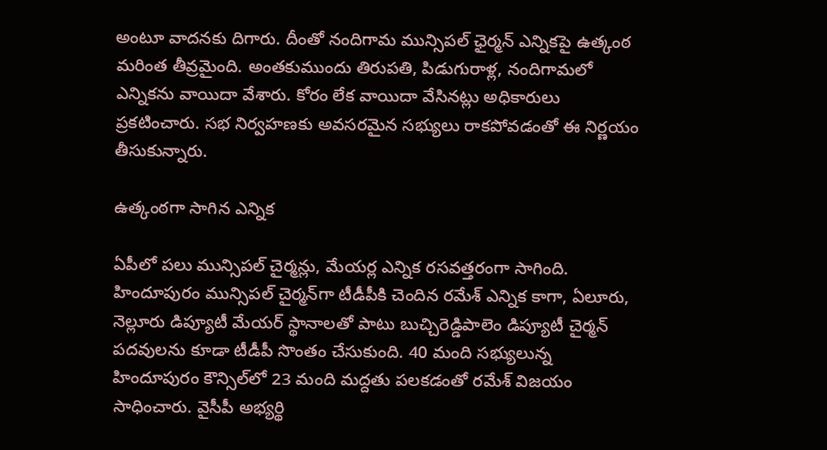అంటూ వాదనకు దిగారు. దీంతో నందిగామ మున్సిపల్ ఛైర్మన్ ఎన్నికపై ఉత్కంఠ మరింత తీవ్రమైంది. అంతకుముందు తిరుపతి, పిడుగురాళ్ల, నందిగామలో ఎన్నికను వాయిదా వేశారు. కోరం లేక వాయిదా వేసినట్లు అధికారులు ప్రకటించారు. సభ నిర్వహణకు అవసరమైన సభ్యులు రాకపోవడంతో ఈ నిర్ణయం తీసుకున్నారు.

ఉత్కంఠగా సాగిన ఎన్నిక

ఏపీలో పలు మున్సిపల్‌ చైర్మన్లు, మేయర్ల ఎన్నిక రసవత్తరంగా సాగింది. హిందూపురం మున్సిపల్‌ చైర్మన్‌గా టీడీపీకి చెందిన రమేశ్‌ ఎన్నిక కాగా, ఏలూరు, నెల్లూరు డిప్యూటీ మేయర్‌ స్థానాలతో పాటు బుచ్చిరెడ్డిపాలెం డిప్యూటీ చైర్మన్‌ పదవులను కూడా టీడీపీ సొంతం చేసుకుంది. 40 మంది సభ్యులున్న హిందూపురం కౌన్సిల్‌లో 23 మంది మద్దతు పలకడంతో రమేశ్‌ విజయం సాధించారు. వైసీపీ అభ్యర్థి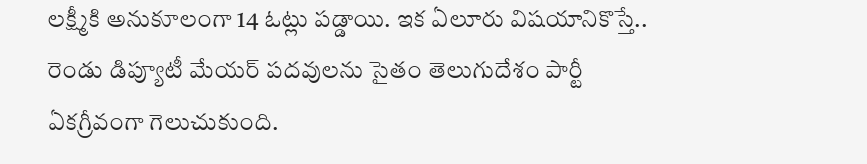లక్ష్మీకి అనుకూలంగా 14 ఓట్లు పడ్డాయి. ఇక ఏలూరు విషయానికొస్తే.. రెండు డిప్యూటీ మేయర్‌ పదవులను సైతం తెలుగుదేశం పార్టీ ఏకగ్రీవంగా గెలుచుకుంది.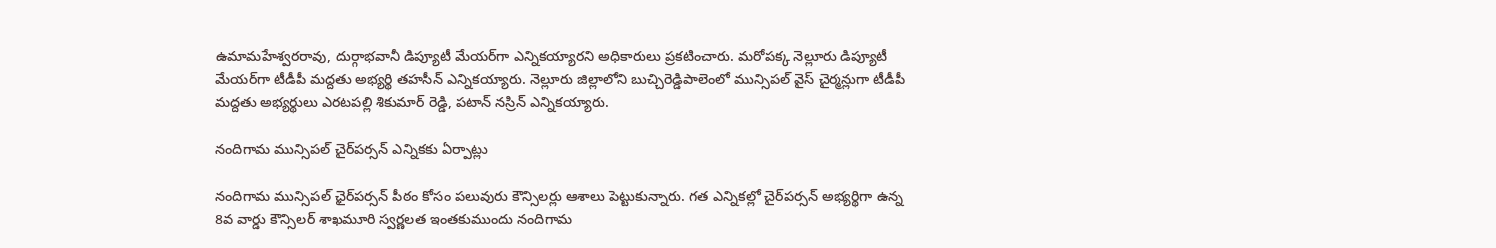ఉమామహేశ్వరరావు, దుర్గాభవానీ డిప్యూటీ మేయర్‌గా ఎన్నికయ్యారని అధికారులు ప్రకటించారు. మరోపక్క నెల్లూరు డిప్యూటీ మేయర్‌గా టీడీపీ మద్దతు అభ్యర్థి తహసీన్‌ ఎన్నికయ్యారు. నెల్లూరు జిల్లాలోని బుచ్చిరెడ్డిపాలెంలో మున్సిపల్‌ వైస్‌ చైర్మన్లుగా టీడీపీ మద్దతు అభ్యర్థులు ఎరటపల్లి శికుమార్‌ రెడ్డి, పటాన్‌ నస్రిన్‌ ఎన్నికయ్యారు.

నందిగామ మున్సిపల్‌ చైర్‌పర్సన్‌ ఎన్నికకు ఏర్పాట్లు

నందిగామ మున్సిపల్‌ ఛైర్‌పర్సన్‌ పీఠం కోసం పలువురు కౌన్సిలర్లు ఆశాలు పెట్టుకున్నారు. గత ఎన్నికల్లో చైర్‌పర్సన్‌ అభ్యర్థిగా ఉన్న 8వ వార్డు కౌన్సిలర్‌ శాఖమూరి స్వర్ణలత ఇంతకుముందు నందిగామ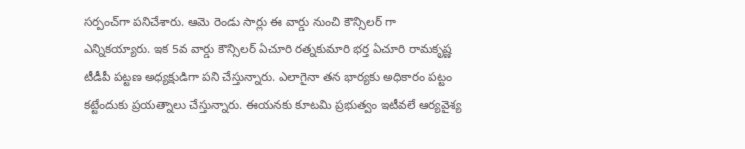సర్పంచ్‌గా పనిచేశారు. ఆమె రెండు సార్లు ఈ వార్డు నుంచి కౌన్సిలర్ గా ఎన్నికయ్యారు. ఇక 5వ వార్డు కౌన్సిలర్‌ ఏచూరి రత్నకుమారి భర్త ఏచూరి రామకృష్ణ టీడీపీ పట్టణ అధ్యక్షుడిగా పని చేస్తున్నారు. ఎలాగైనా తన భార్యకు అధికారం పట్టం కట్టేందుకు ప్రయత్నాలు చేస్తున్నారు. ఈయనకు కూటమి ప్రభుత్వం ఇటీవలే ఆర్యవైశ్య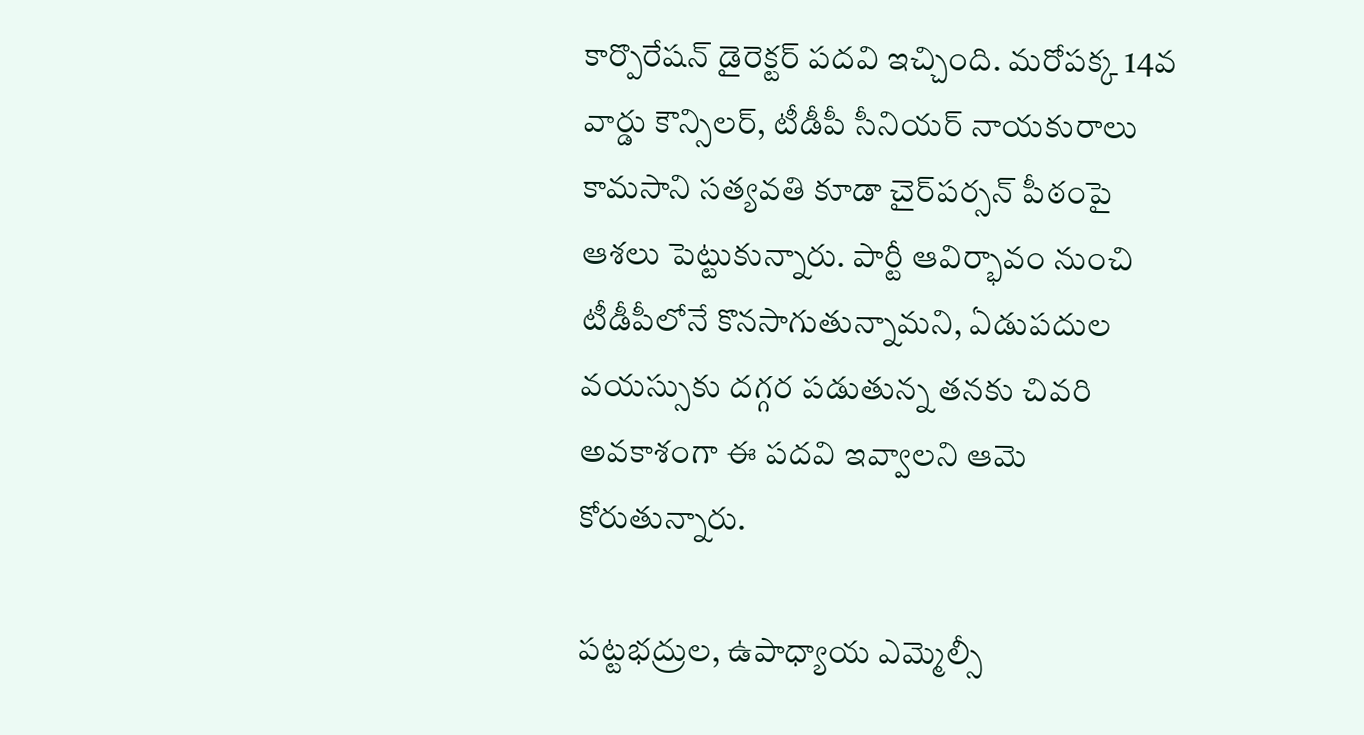కార్పొరేషన్‌ డైరెక్టర్‌ పదవి ఇచ్చింది. మరోపక్క 14వ వార్డు కౌన్సిలర్‌, టీడీపీ సీనియర్‌ నాయకురాలు కామసాని సత్యవతి కూడా చైర్‌పర్సన్‌ పీఠంపై ఆశలు పెట్టుకున్నారు. పార్టీ ఆవిర్భావం నుంచి టీడీపీలోనే కొనసాగుతున్నామని, ఏడుపదుల వయస్సుకు దగ్గర పడుతున్న తనకు చివరి అవకాశంగా ఈ పదవి ఇవ్వాలని ఆమె కోరుతున్నారు.

పట్టభద్రుల, ఉపాధ్యాయ ఎమ్మెల్సీ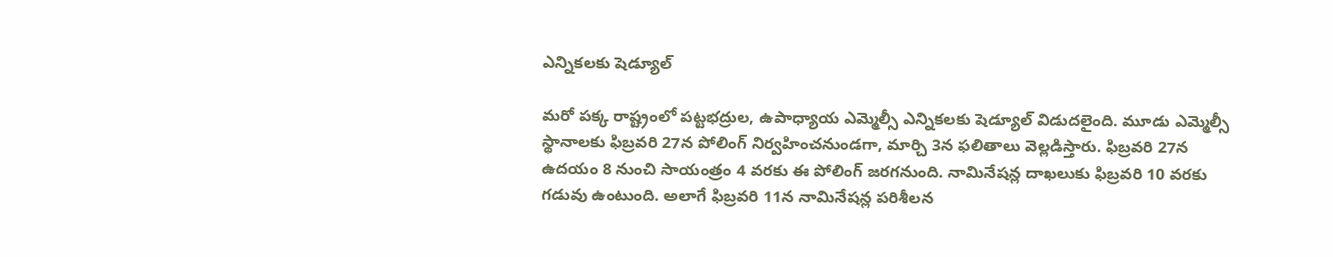ఎన్నికలకు షెడ్యూల్

మరో పక్క రాష్ట్రంలో పట్టభద్రుల, ఉపాధ్యాయ ఎమ్మెల్సీ ఎన్నికలకు షెడ్యూల్ విడుదలైంది. మూడు ఎమ్మెల్సీ స్థానాలకు ఫిబ్రవరి 27న పోలింగ్ నిర్వహించనుండగా, మార్చి 3న ఫలితాలు వెల్లడిస్తారు. ఫిబ్రవరి 27న ఉదయం 8 నుంచి సాయంత్రం 4 వరకు ఈ పోలింగ్ జరగనుంది. నామినేషన్ల దాఖలుకు ఫిబ్రవరి 10 వరకు గడువు ఉంటుంది. అలాగే ఫిబ్రవరి 11న నామినేషన్ల పరిశీలన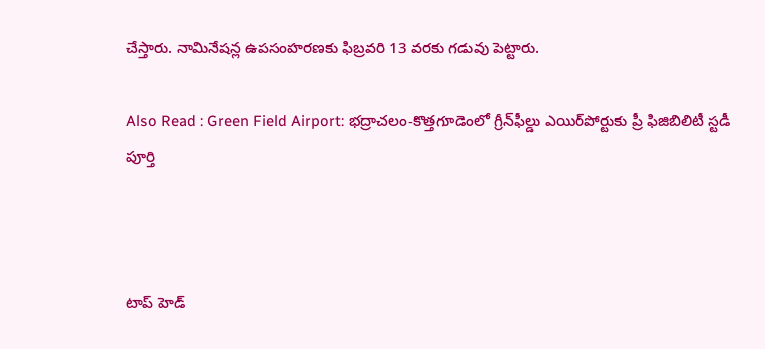చేస్తారు. నామినేషన్ల ఉపసంహరణకు ఫిబ్రవరి 13 వరకు గడువు పెట్టారు.

Also Read : Green Field Airport: భద్రాచలం-కొత్తగూడెంలో గ్రీన్‌ఫీల్డు ఎయిర్‌పోర్టుకు ప్రీ ఫిజిబిలిటీ స్టడీ పూర్తి



టాప్ హెడ్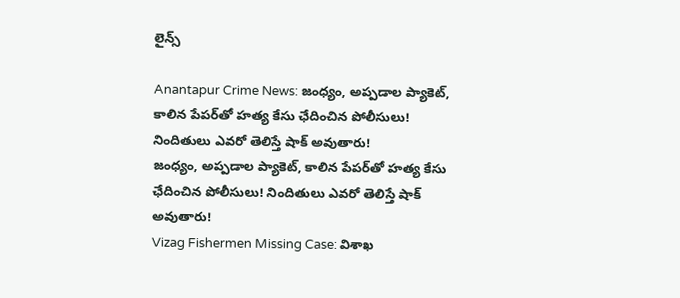లైన్స్

Anantapur Crime News: జంధ్యం, అప్పడాల ప్యాకెట్‌, కాలిన పేపర్‌తో హత్య కేసు ఛేదించిన పోలీసులు! నిందితులు ఎవరో తెలిస్తే షాక్ అవుతారు!
జంధ్యం, అప్పడాల ప్యాకెట్‌, కాలిన పేపర్‌తో హత్య కేసు ఛేదించిన పోలీసులు! నిందితులు ఎవరో తెలిస్తే షాక్ అవుతారు!
Vizag Fishermen Missing Case: విశాఖ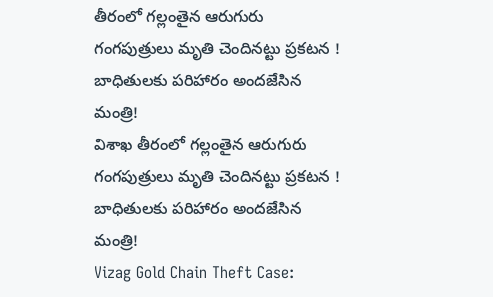తీరంలో గల్లంతైన ఆరుగురు గంగపుత్రులు మృతి చెందినట్టు ప్రకటన ! బాధితులకు పరిహారం అందజేసిన మంత్రి!
విశాఖ తీరంలో గల్లంతైన ఆరుగురు గంగపుత్రులు మృతి చెందినట్టు ప్రకటన ! బాధితులకు పరిహారం అందజేసిన మంత్రి!
Vizag Gold Chain Theft Case: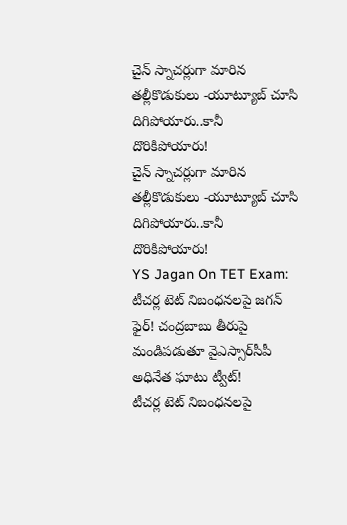చైన్ స్నాచర్లుగా మారిన తల్లీకొడుకులు -యూట్యూబ్ చూసి దిగిపోయారు..కానీ దొరికిపోయారు!
చైన్ స్నాచర్లుగా మారిన తల్లీకొడుకులు -యూట్యూబ్ చూసి దిగిపోయారు..కానీ దొరికిపోయారు!
YS Jagan On TET Exam: టీచర్ల టెట్ నిబంధనలపై జగన్ ఫైర్! చంద్రబాబు తీరుపై మండిపడుతూ వైఎస్సార్‌సీపీ అధినేత ఘాటు ట్వీట్!
టీచర్ల టెట్ నిబంధనలపై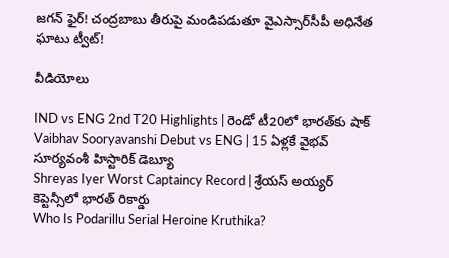జగన్ ఫైర్! చంద్రబాబు తీరుపై మండిపడుతూ వైఎస్సార్‌సీపీ అధినేత ఘాటు ట్వీట్!

వీడియోలు

IND vs ENG 2nd T20 Highlights | రెండో టీ20లో భారత్‌కు షాక్
Vaibhav Sooryavanshi Debut vs ENG | 15 ఏళ్లకే వైభవ్ సూర్యవంశీ హిస్టారిక్ డెబ్యూ
Shreyas Iyer Worst Captaincy Record | శ్రేయస్ అయ్యర్ కెప్టెన్సీలో భారత్ రికార్డు
Who Is Podarillu Serial Heroine Kruthika?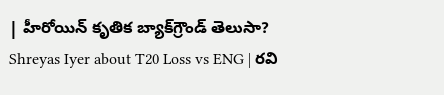| హీరోయిన్ కృతిక బ్యాక్‌గ్రౌండ్ తెలుసా?
Shreyas Iyer about T20 Loss vs ENG | రవి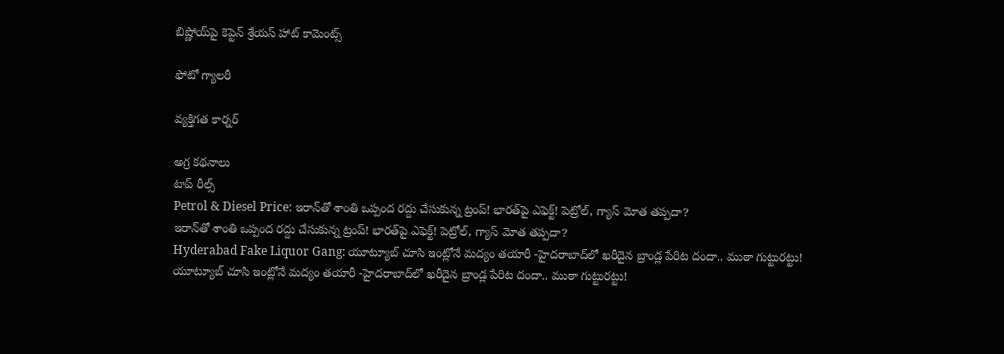బిష్ణోయ్‌పై కెప్టెన్ శ్రేయస్ హాట్ కామెంట్స్

ఫోటో గ్యాలరీ

వ్యక్తిగత కార్నర్

అగ్ర కథనాలు
టాప్ రీల్స్
Petrol & Diesel Price: ఇరాన్‌తో శాంతి ఒప్పంద రద్దు చేసుకున్న ట్రంప్‌! భారత్‌పై ఎఫెక్ట్‌! పెట్రోల్, గ్యాస్ మోత తప్పదా?
ఇరాన్‌తో శాంతి ఒప్పంద రద్దు చేసుకున్న ట్రంప్‌! భారత్‌పై ఎఫెక్ట్‌! పెట్రోల్, గ్యాస్ మోత తప్పదా?
Hyderabad Fake Liquor Gang: యూట్యూబ్ చూసి ఇంట్లోనే మద్యం తయారీ -హైదరాబాద్‌లో ఖరీదైన బ్రాండ్ల పేరిట దందా.. ముఠా గుట్టురట్టు!
యూట్యూబ్ చూసి ఇంట్లోనే మద్యం తయారీ -హైదరాబాద్‌లో ఖరీదైన బ్రాండ్ల పేరిట దందా.. ముఠా గుట్టురట్టు!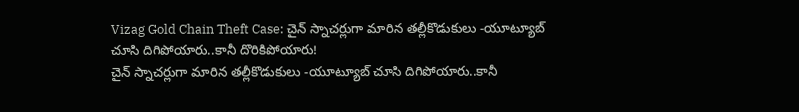Vizag Gold Chain Theft Case: చైన్ స్నాచర్లుగా మారిన తల్లీకొడుకులు -యూట్యూబ్ చూసి దిగిపోయారు..కానీ దొరికిపోయారు!
చైన్ స్నాచర్లుగా మారిన తల్లీకొడుకులు -యూట్యూబ్ చూసి దిగిపోయారు..కానీ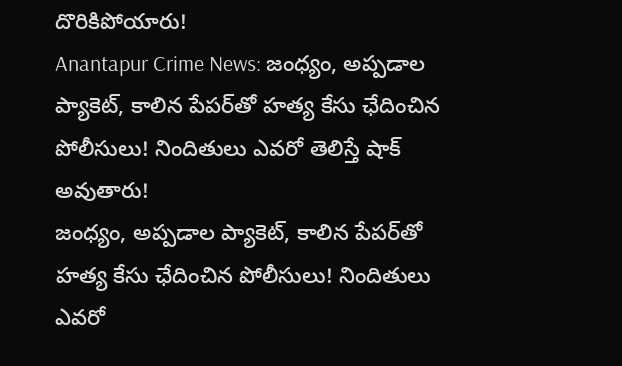దొరికిపోయారు!
Anantapur Crime News: జంధ్యం, అప్పడాల ప్యాకెట్‌, కాలిన పేపర్‌తో హత్య కేసు ఛేదించిన పోలీసులు! నిందితులు ఎవరో తెలిస్తే షాక్ అవుతారు!
జంధ్యం, అప్పడాల ప్యాకెట్‌, కాలిన పేపర్‌తో హత్య కేసు ఛేదించిన పోలీసులు! నిందితులు ఎవరో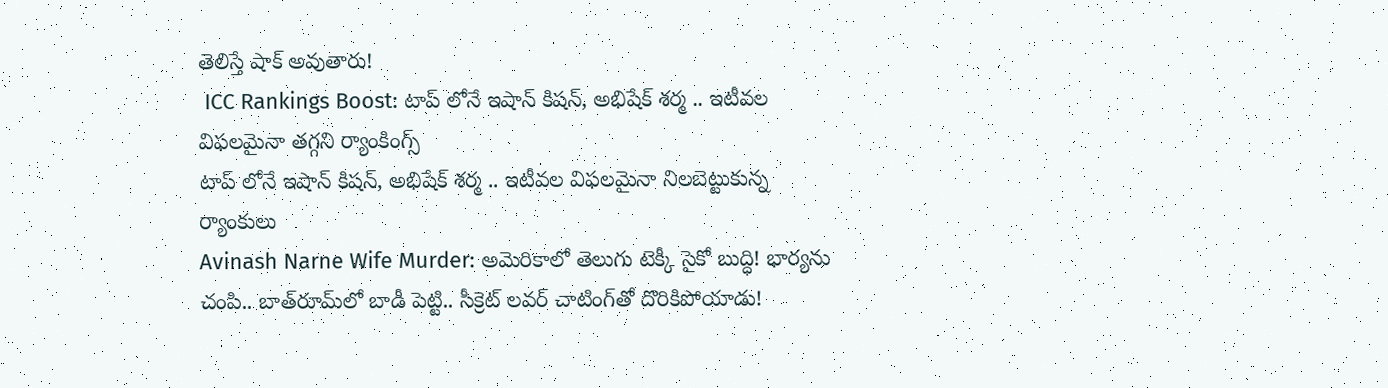తెలిస్తే షాక్ అవుతారు!
 ICC Rankings Boost: టాప్ లోనే ఇషాన్ కిషన్, అభిషేక్ శర్మ .. ఇటీవల విఫలమైనా తగ్గని ర్యాంకింగ్స్
టాప్ లోనే ఇషాన్ కిషన్, అభిషేక్ శర్మ .. ఇటీవల విఫలమైనా నిలబెట్టుకున్న ర్యాంకులు
Avinash Narne Wife Murder: అమెరికాలో తెలుగు టెక్కీ సైకో బుద్ధి! భార్యను చంపి.. బాత్‌రూమ్‌లో బాడీ పెట్టి.. సీక్రెట్ లవర్ చాటింగ్‌తో దొరికిపోయాడు!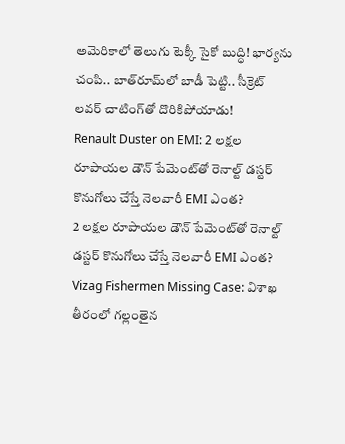అమెరికాలో తెలుగు టెక్కీ సైకో బుద్ధి! భార్యను చంపి.. బాత్‌రూమ్‌లో బాడీ పెట్టి.. సీక్రెట్ లవర్ చాటింగ్‌తో దొరికిపోయాడు!
Renault Duster on EMI: 2 లక్షల రూపాయల డౌన్ పేమెంట్‌తో రెనాల్ట్ డస్టర్ కొనుగోలు చేస్తే నెలవారీ EMI ఎంత?
2 లక్షల రూపాయల డౌన్ పేమెంట్‌తో రెనాల్ట్ డస్టర్ కొనుగోలు చేస్తే నెలవారీ EMI ఎంత?
Vizag Fishermen Missing Case: విశాఖ తీరంలో గల్లంతైన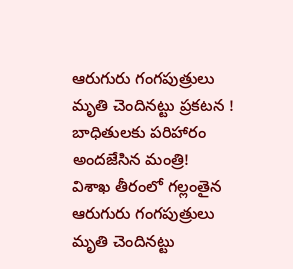ఆరుగురు గంగపుత్రులు మృతి చెందినట్టు ప్రకటన ! బాధితులకు పరిహారం అందజేసిన మంత్రి!
విశాఖ తీరంలో గల్లంతైన ఆరుగురు గంగపుత్రులు మృతి చెందినట్టు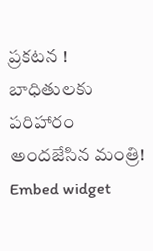ప్రకటన ! బాధితులకు పరిహారం అందజేసిన మంత్రి!
Embed widget